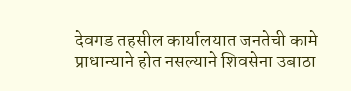देवगड तहसील कार्यालयात जनतेची कामे प्राधान्याने होत नसल्याने शिवसेना उबाठा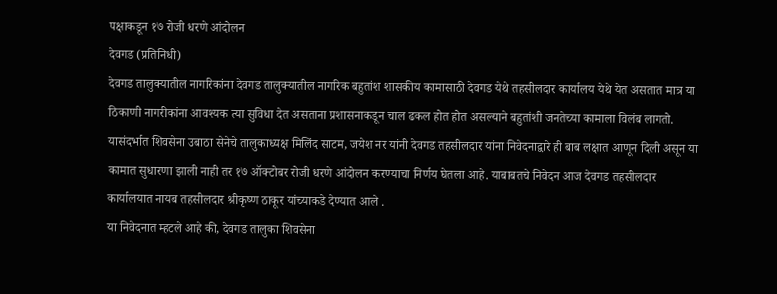पक्षाकडून १७ रोजी धरणे आंदोलन
देवगड (प्रतिनिधी)
देवगड तालुक्यातील नागरिकांना देवगड तालुक्यातील नागरिक बहुतांश शासकीय कामासाठी देवगड येथे तहसीलदार कार्यालय येथे येत असतात मात्र या ठिकाणी नागरीकांना आवश्यक त्या सुविधा देत असताना प्रशासनाकडून चाल ढकल होत होत असल्याने बहुतांशी जनतेच्या कामाला विलंब लागतो. यासंदर्भात शिवसेना उबाठा सेनेचे तालुकाध्यक्ष मिलिंद साटम, जयेश नर यांनी देवगड तहसीलदार यांना निवेदनाद्वारे ही बाब लक्षात आणून दिली असून या कामात सुधारणा झाली नाही तर १७ ऑक्टोबर रोजी धरणे आंदोलन करण्याचा निर्णय घेतला आहे. याबाबतचे निवेदन आज देवगड तहसीलदार कार्यालयात नायब तहसीलदार श्रीकृष्ण ठाकूर यांच्याकडे देण्यात आले .
या निवेदनात म्हटले आहे की, देवगड तालुका शिवसेना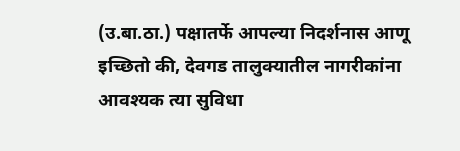(उ.बा.ठा.) पक्षातर्फे आपल्या निदर्शनास आणू इच्छितो की, देवगड तालुक्यातील नागरीकांना आवश्यक त्या सुविधा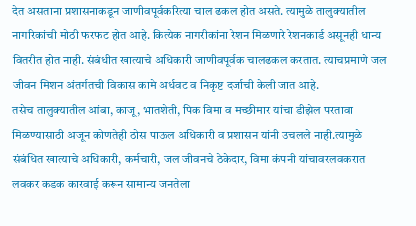देत असताना प्रशासनाकडून जाणीवपूर्वकरित्या चाल ढकल होत असते. त्यामुळे तालुक्यातील नागरिकांची मोठी फरफट होत आहे. कित्येक नागरीकांना रेशन मिळणारे रेशनकार्ड असूनही धान्य वितरीत होत नाही. संबंधीत खात्याचे अधिकारी जाणीवपूर्वक चालढकल करतात. त्याचप्रमाणे जल जीवन मिशन अंतर्गतची विकास कामे अर्धवट व निकृष्ट दर्जाची केली जात आहे.
तसेच तालुक्यातील आंबा, काजू, भातशेती, पिक विमा व मच्छीमार यांचा डीझेल परतावा मिळण्यासाठी अजून कोणतेही ठोस पाऊल अधिकारी व प्रशासन यांनी उचलले नाही.त्यामुळे संबंधित खात्याचे अधिकारी, कर्मचारी, जल जीवनचे ठेकेदार, विमा कंपनी यांचावरलवकरात लवकर कडक कारवाई करून सामान्य जनतेला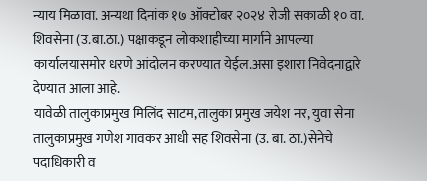न्याय मिळावा. अन्यथा दिनांक १७ ऑक्टोबर २०२४ रोजी सकाळी १० वा. शिवसेना (उ.बा.ठा.) पक्षाकडून लोकशाहीच्या मार्गाने आपल्या कार्यालयासमोर धरणे आंदोलन करण्यात येईल.असा इशारा निवेदनाद्वारे देण्यात आला आहे.
यावेळी तालुकाप्रमुख मिलिंद साटम,तालुका प्रमुख जयेश नर, युवा सेना तालुकाप्रमुख गणेश गावकर आधी सह शिवसेना (उ. बा. ठा.)सेनेचे पदाधिकारी व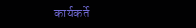कार्यकर्ते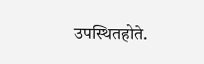उपस्थितहोते.